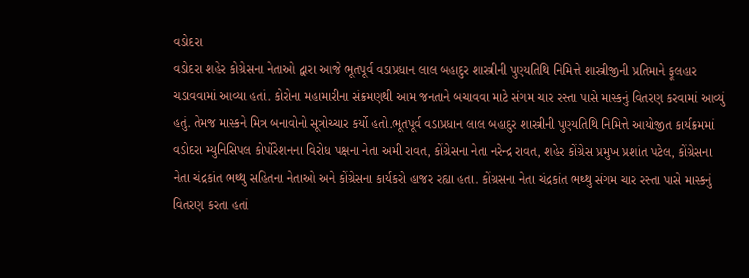વડોદરા
વડોદરા શહેર કોગ્રેસના નેતાઓ દ્વારા આજે ભૂતપૂર્વ વડાપ્રધાન લાલ બહાદુર શાસ્ત્રીની પુણ્યતિથિ નિમિત્તે શાસ્ત્રીજીની પ્રતિમાને ફૂલહાર ચડાવવામાં આવ્યા હતાં. કોરોના મહામારીના સંક્રમણથી આમ જનતાને બચાવવા માટે સંગમ ચાર રસ્તા પાસે માસ્કનું વિતરણ કરવામાં આવ્યું હતું. તેમજ માસ્કને મિત્ર બનાવોનો સૂત્રોચ્ચાર કર્યો હતો.ભૂતપૂર્વ વડાપ્રધાન લાલ બહાદુર શાસ્ત્રીની પુણ્યતિથિ નિમિત્તે આયોજીત કાર્યક્રમમાં વડોદરા મ્યુનિસિપલ કોર્પોરેશનના વિરોધ પક્ષના નેતા અમી રાવત, કોંગ્રેસના નેતા નરેન્દ્ર રાવત, શહેર કોંગ્રેસ પ્રમુખ પ્રશાંત પટેલ, કોંગ્રેસના નેતા ચંદ્રકાંત ભથ્થુ સહિતના નેતાઓ અને કોંગ્રેસના કાર્યકરો હાજર રહ્યા હતા. કોંગ્રસના નેતા ચંદ્રકાંત ભથ્થુ સંગમ ચાર રસ્તા પાસે માસ્કનું વિતરણ કરતા હતાં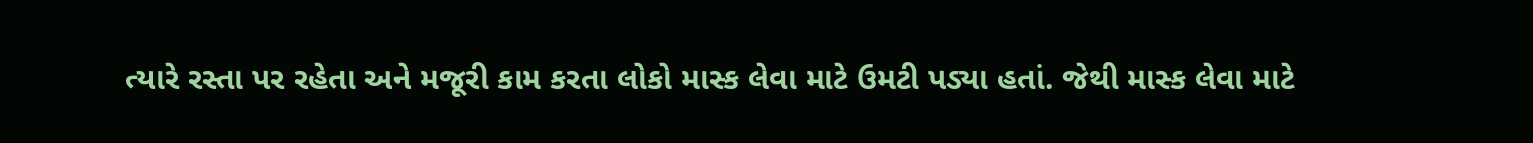ત્યારે રસ્તા પર રહેતા અને મજૂરી કામ કરતા લોકો માસ્ક લેવા માટે ઉમટી પડ્યા હતાં. જેથી માસ્ક લેવા માટે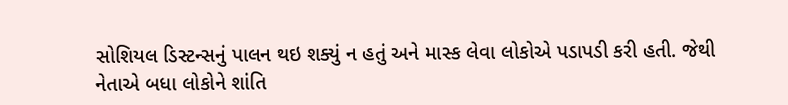સોશિયલ ડિસ્ટન્સનું પાલન થઇ શક્યું ન હતું અને માસ્ક લેવા લોકોએ પડાપડી કરી હતી. જેથી નેતાએ બધા લોકોને શાંતિ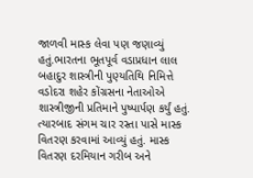જાળવી માસ્ક લેવા પણ જણાવ્યું હતું.ભારતના ભૂતપૂર્વ વડાપ્રધાન લાલ બહાદુર શાસ્ત્રીની પુણ્યતિથિ નિમિત્તે વડોદરા શહેર કોંગ્રસના નેતાઓએ શાસ્ત્રીજીની પ્રતિમાને પુષ્પાર્પણ કર્યું હતું. ત્યારબાદ સંગમ ચાર રસ્તા પાસે માસ્ક વિતરણ કરવામાં આવ્યું હતું. માસ્ક વિતરણ દરમિયાન ગરીબ અને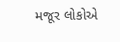મજૂર લોકોએ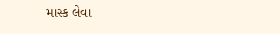માસ્ક લેવા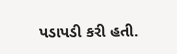પડાપડી કરી હતી.